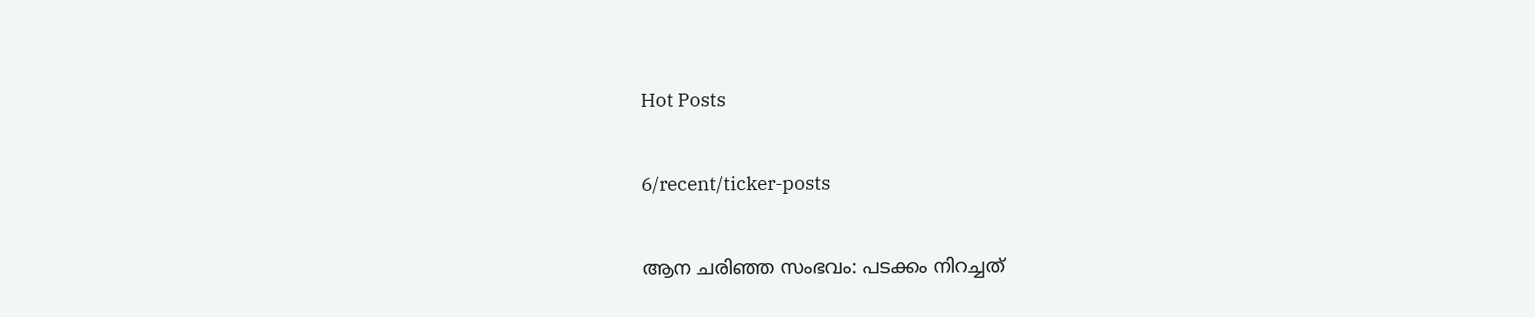Hot Posts

6/recent/ticker-posts

ആന ചരിഞ്ഞ സംഭവം: പടക്കം നിറച്ചത്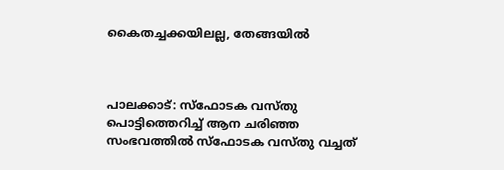കൈതച്ചക്കയിലല്ല, തേങ്ങയില്‍



പാലക്കാട്: സ്‌ഫോടക വസ്തു പൊട്ടിത്തെറിച്ച് ആന ചരിഞ്ഞ സംഭവത്തില്‍ സ്‌ഫോടക വസ്തു വച്ചത്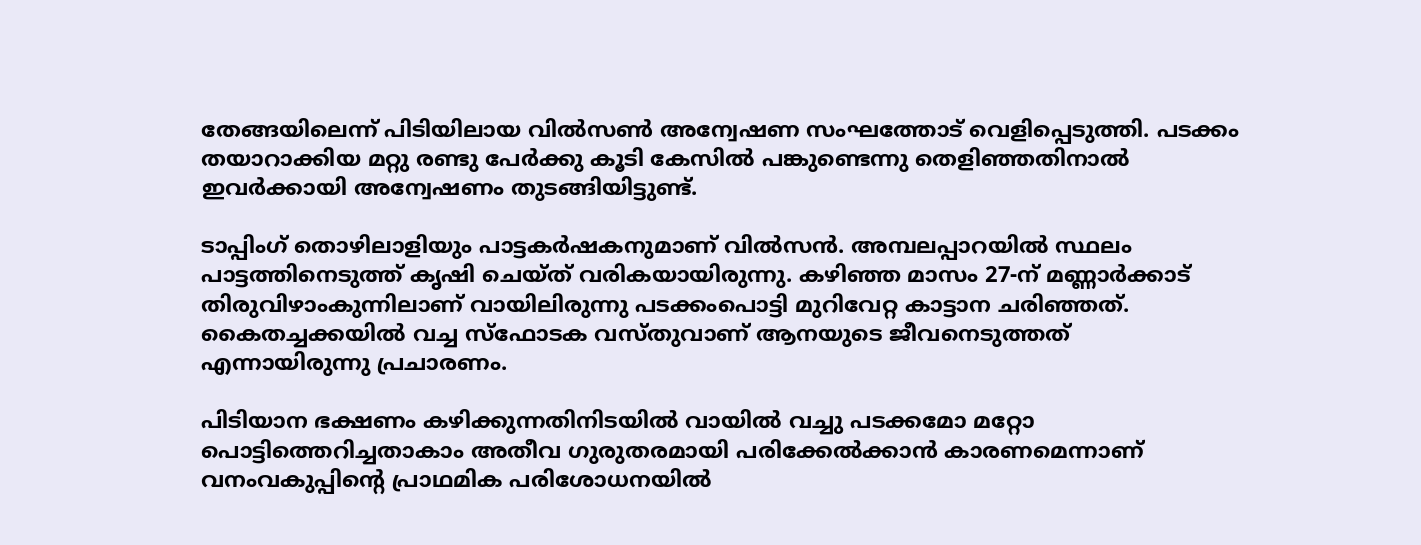തേങ്ങയിലെന്ന് പിടിയിലായ വില്‍സണ്‍ അന്വേഷണ സംഘത്തോട് വെളിപ്പെടുത്തി. പടക്കം തയാറാക്കിയ മറ്റു രണ്ടു പേര്‍ക്കു കൂടി കേസില്‍ പങ്കുണ്ടെന്നു തെളിഞ്ഞതിനാല്‍ ഇവര്‍ക്കായി അന്വേഷണം തുടങ്ങിയിട്ടുണ്ട്.

ടാപ്പിംഗ് തൊഴിലാളിയും പാട്ടകര്‍ഷകനുമാണ് വില്‍സന്‍. അമ്പലപ്പാറയില്‍ സ്ഥലം പാട്ടത്തിനെടുത്ത് കൃഷി ചെയ്ത് വരികയായിരുന്നു. കഴിഞ്ഞ മാസം 27-ന് മണ്ണാര്‍ക്കാട് തിരുവിഴാംകുന്നിലാണ് വായിലിരുന്നു പടക്കംപൊട്ടി മുറിവേറ്റ കാട്ടാന ചരിഞ്ഞത്. കൈതച്ചക്കയില്‍ വച്ച സ്‌ഫോടക വസ്തുവാണ് ആനയുടെ ജീവനെടുത്തത് എന്നായിരുന്നു പ്രചാരണം.

പിടിയാന ഭക്ഷണം കഴിക്കുന്നതിനിടയില്‍ വായില്‍ വച്ചു പടക്കമോ മറ്റോ പൊട്ടിത്തെറിച്ചതാകാം അതീവ ഗുരുതരമായി പരിക്കേല്‍ക്കാന്‍ കാരണമെന്നാണ് വനംവകുപ്പിന്റെ പ്രാഥമിക പരിശോധനയില്‍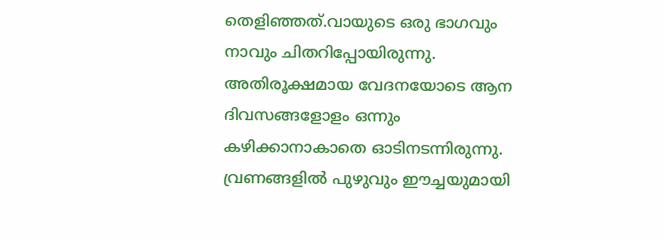തെളിഞ്ഞത്.വായുടെ ഒരു ഭാഗവും നാവും ചിതറിപ്പോയിരുന്നു. അതിരൂക്ഷമായ വേദനയോടെ ആന ദിവസങ്ങളോളം ഒന്നും കഴിക്കാനാകാതെ ഓടിനടന്നിരുന്നു. വ്രണങ്ങളില്‍ പുഴുവും ഈച്ചയുമായി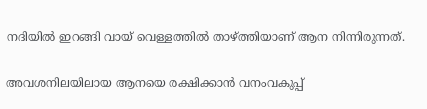നദിയില്‍ ഇറങ്ങി വായ് വെള്ളത്തില്‍ താഴ്ത്തിയാണ് ആന നിന്നിരുന്നത്.

അവശനിലയിലായ ആനയെ രക്ഷിക്കാന്‍ വനംവകുപ്പ്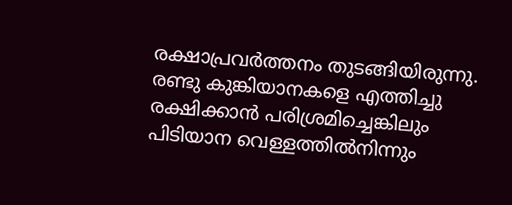രക്ഷാപ്രവര്‍ത്തനം തുടങ്ങിയിരുന്നു. രണ്ടു കുങ്കിയാനകളെ എത്തിച്ചു രക്ഷിക്കാന്‍ പരിശ്രമിച്ചെങ്കിലും പിടിയാന വെള്ളത്തില്‍നിന്നും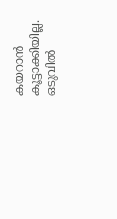കയറാന്‍ കൂട്ടാക്കിയില്ല. ഒടുവില്‍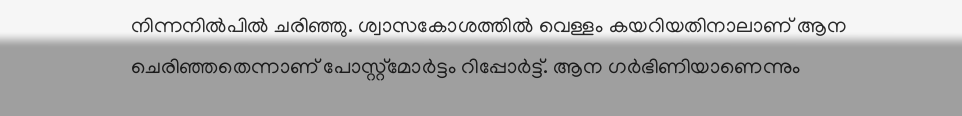നിന്നനില്‍പില്‍ ചരിഞ്ഞു. ശ്വാസകോശത്തില്‍ വെള്ളം കയറിയതിനാലാണ് ആന ചെരിഞ്ഞതെന്നാണ് പോസ്റ്റ്‌മോര്‍ട്ടം റിപ്പോര്‍ട്ട്. ആന ഗര്‍ഭിണിയാണെന്നും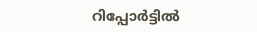റിപ്പോര്‍ട്ടില്‍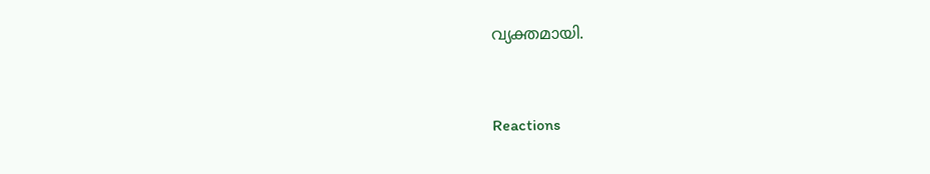വ്യക്തമായി.


Reactions